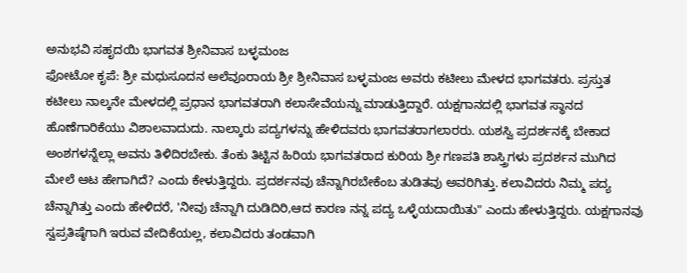ಅನುಭವಿ ಸಹೃದಯಿ ಭಾಗವತ ಶ್ರೀನಿವಾಸ ಬಳ್ಳಮಂಜ
ಫೋಟೋ ಕೃಪೆ: ಶ್ರೀ ಮಧುಸೂದನ ಅಲೆವೂರಾಯ ಶ್ರೀ ಶ್ರೀನಿವಾಸ ಬಳ್ಳಮಂಜ ಅವರು ಕಟೀಲು ಮೇಳದ ಭಾಗವತರು. ಪ್ರಸ್ತುತ ಕಟೀಲು ನಾಲ್ಕನೇ ಮೇಳದಲ್ಲಿ ಪ್ರಧಾನ ಭಾಗವತರಾಗಿ ಕಲಾಸೇವೆಯನ್ನು ಮಾಡುತ್ತಿದ್ದಾರೆ. ಯಕ್ಷಗಾನದಲ್ಲಿ ಭಾಗವತ ಸ್ಥಾನದ ಹೊಣೆಗಾರಿಕೆಯು ವಿಶಾಲವಾದುದು. ನಾಲ್ಕಾರು ಪದ್ಯಗಳನ್ನು ಹೇಳಿದವರು ಭಾಗವತರಾಗಲಾರರು. ಯಶಸ್ವಿ ಪ್ರದರ್ಶನಕ್ಕೆ ಬೇಕಾದ ಅಂಶಗಳನ್ನೆಲ್ಲಾ ಅವನು ತಿಳಿದಿರಬೇಕು. ತೆಂಕು ತಿಟ್ಟಿನ ಹಿರಿಯ ಭಾಗವತರಾದ ಕುರಿಯ ಶ್ರೀ ಗಣಪತಿ ಶಾಸ್ತ್ರಿಗಳು ಪ್ರದರ್ಶನ ಮುಗಿದ ಮೇಲೆ ಆಟ ಹೇಗಾಗಿದೆ? ಎಂದು ಕೇಳುತ್ತಿದ್ದರು. ಪ್ರದರ್ಶನವು ಚೆನ್ನಾಗಿರಬೇಕೆಂಬ ತುಡಿತವು ಅವರಿಗಿತ್ತು. ಕಲಾವಿದರು ನಿಮ್ಮ ಪದ್ಯ ಚೆನ್ನಾಗಿತ್ತು ಎಂದು ಹೇಳಿದರೆ, 'ನೀವು ಚೆನ್ನಾಗಿ ದುಡಿದಿರಿ,ಆದ ಕಾರಣ ನನ್ನ ಪದ್ಯ ಒಳ್ಳೆಯದಾಯಿತು" ಎಂದು ಹೇಳುತ್ತಿದ್ದರು. ಯಕ್ಷಗಾನವು ಸ್ವಪ್ರತಿಷ್ಠೆಗಾಗಿ ಇರುವ ವೇದಿಕೆಯಲ್ಲ, ಕಲಾವಿದರು ತಂಡವಾಗಿ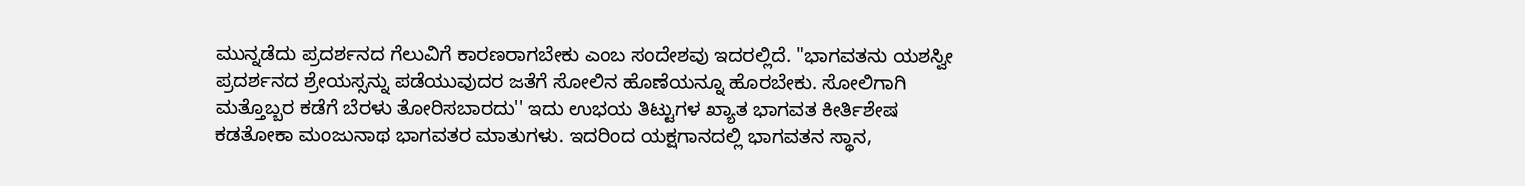ಮುನ್ನಡೆದು ಪ್ರದರ್ಶನದ ಗೆಲುವಿಗೆ ಕಾರಣರಾಗಬೇಕು ಎಂಬ ಸಂದೇಶವು ಇದರಲ್ಲಿದೆ. "ಭಾಗವತನು ಯಶಸ್ವೀ ಪ್ರದರ್ಶನದ ಶ್ರೇಯಸ್ಸನ್ನು ಪಡೆಯುವುದರ ಜತೆಗೆ ಸೋಲಿನ ಹೊಣೆಯನ್ನೂ ಹೊರಬೇಕು. ಸೋಲಿಗಾಗಿ ಮತ್ತೊಬ್ಬರ ಕಡೆಗೆ ಬೆರಳು ತೋರಿಸಬಾರದು'' ಇದು ಉಭಯ ತಿಟ್ಟುಗಳ ಖ್ಯಾತ ಭಾಗವತ ಕೀರ್ತಿಶೇಷ ಕಡತೋಕಾ ಮಂಜುನಾಥ ಭಾಗವತರ ಮಾತುಗಳು. ಇದರಿಂದ ಯಕ್ಷಗಾನದಲ್ಲಿ ಭಾಗವತನ ಸ್ಥಾನ,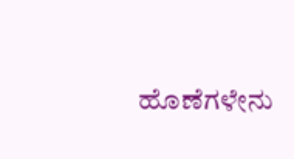ಹೊಣೆಗಳೇನು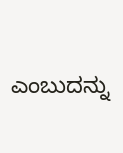ಎಂಬುದನ್ನು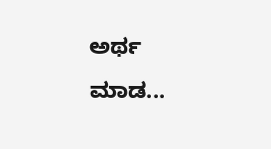ಅರ್ಥ ಮಾಡ...